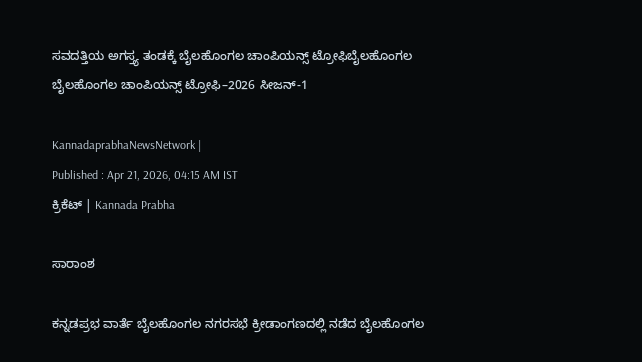ಸವದತ್ತಿಯ ಅಗಸ್ತ್ಯ ತಂಡಕ್ಕೆ ಬೈಲಹೊಂಗಲ ಚಾಂಪಿಯನ್ಸ್ ಟ್ರೋಫಿಬೈಲಹೊಂಗಲ ಬೈಲಹೊಂಗಲ ಚಾಂಪಿಯನ್ಸ್ ಟ್ರೋಫಿ–2026 ಸೀಜನ್-1

KannadaprabhaNewsNetwork |
Published : Apr 21, 2026, 04:15 AM IST
ಕ್ರಿಕೆಟ್‌ | Kannada Prabha

ಸಾರಾಂಶ

ಕನ್ನಡಪ್ರಭ ವಾರ್ತೆ ಬೈಲಹೊಂಗಲ ನಗರಸಭೆ ಕ್ರೀಡಾಂಗಣದಲ್ಲಿ ನಡೆದ ಬೈಲಹೊಂಗಲ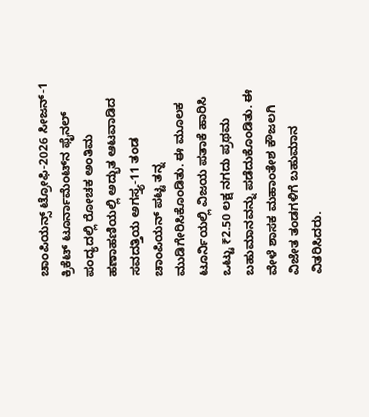ಚಾಂಪಿಯನ್ಸ್ ಟ್ರೋಫಿ-2026 ಸೀಜನ್-1 ಕ್ರಿಕೆಟ್ ಟೂರ್ನಾಮೆಂಟ್‍ನ ಫೈನಲ್ ಪಂದ್ಯದಲ್ಲಿ ರೋಚಕ ಅಂತಿಮ ಹಣಾಹಣಿಯಲ್ಲಿ ಅದ್ಭುತ ಆಟವಾಡಿದ ಸವದತ್ತಿಯ ಅಗಸ್ತ್ಯ-11 ತಂಡ ಚಾಂಪಿಯನ್ ಪಟ್ಟ ತನ್ನ ಮುಡಿಗೇರಿಸಿಕೊಂಡಿತು. ಈ ಮೂಲಕ ಟೂರ್ನಿಯಲ್ಲಿ ವಿಜಯ ಪತಾಕೆ ಹಾರಿಸಿ ಒಟ್ಟು ₹2.50 ಲಕ್ಷ ನಗದು ಪ್ರಥಮ ಬಹುಮಾನವನ್ನು ಪಡೆದುಕೊಂಡಿತು. ಈ ವೇಳೆ ಶಾಸಕ ಮಹಾಂತೇಶ ಕೌಜಲಗಿ ವಿಜೇತ ತಂಡಗಳಿಗೆ ಬಹುಮಾನ ವಿತರಿಸಿದರು.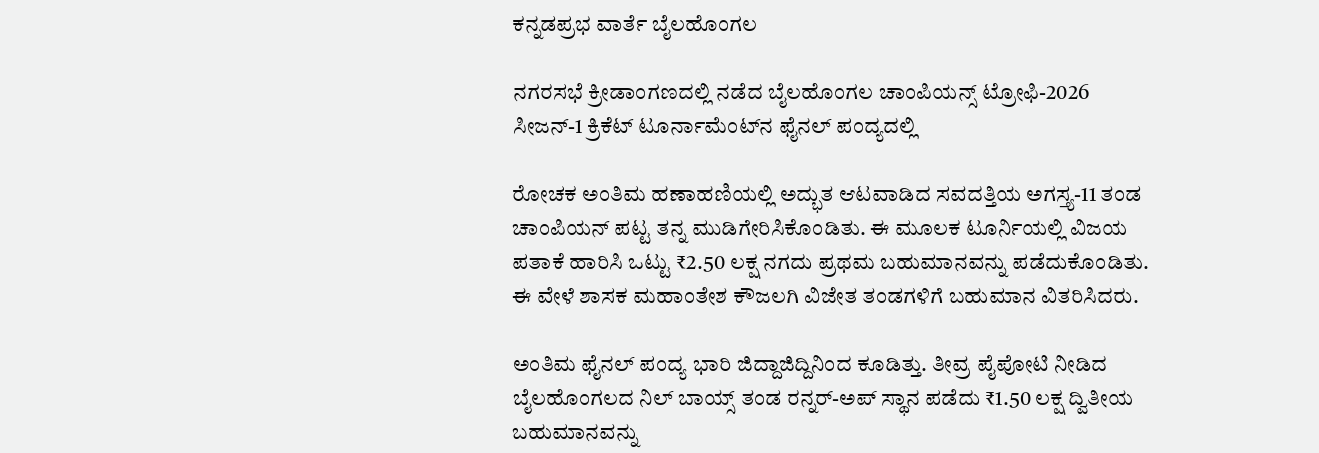ಕನ್ನಡಪ್ರಭ ವಾರ್ತೆ ಬೈಲಹೊಂಗಲ

ನಗರಸಭೆ ಕ್ರೀಡಾಂಗಣದಲ್ಲಿ ನಡೆದ ಬೈಲಹೊಂಗಲ ಚಾಂಪಿಯನ್ಸ್ ಟ್ರೋಫಿ-2026 ಸೀಜನ್-1 ಕ್ರಿಕೆಟ್ ಟೂರ್ನಾಮೆಂಟ್‍ನ ಫೈನಲ್ ಪಂದ್ಯದಲ್ಲಿ

ರೋಚಕ ಅಂತಿಮ ಹಣಾಹಣಿಯಲ್ಲಿ ಅದ್ಭುತ ಆಟವಾಡಿದ ಸವದತ್ತಿಯ ಅಗಸ್ತ್ಯ-11 ತಂಡ ಚಾಂಪಿಯನ್ ಪಟ್ಟ ತನ್ನ ಮುಡಿಗೇರಿಸಿಕೊಂಡಿತು. ಈ ಮೂಲಕ ಟೂರ್ನಿಯಲ್ಲಿ ವಿಜಯ ಪತಾಕೆ ಹಾರಿಸಿ ಒಟ್ಟು ₹2.50 ಲಕ್ಷ ನಗದು ಪ್ರಥಮ ಬಹುಮಾನವನ್ನು ಪಡೆದುಕೊಂಡಿತು. ಈ ವೇಳೆ ಶಾಸಕ ಮಹಾಂತೇಶ ಕೌಜಲಗಿ ವಿಜೇತ ತಂಡಗಳಿಗೆ ಬಹುಮಾನ ವಿತರಿಸಿದರು.

ಅಂತಿಮ ಫೈನಲ್‌ ಪಂದ್ಯ ಭಾರಿ ಜಿದ್ದಾಜಿದ್ದಿನಿಂದ ಕೂಡಿತ್ತು. ತೀವ್ರ ಪೈಪೋಟಿ ನೀಡಿದ ಬೈಲಹೊಂಗಲದ ನಿಲ್ ಬಾಯ್ಸ್ ತಂಡ ರನ್ನರ್-ಅಪ್ ಸ್ಥಾನ ಪಡೆದು ₹1.50 ಲಕ್ಷ ದ್ವಿತೀಯ ಬಹುಮಾನವನ್ನು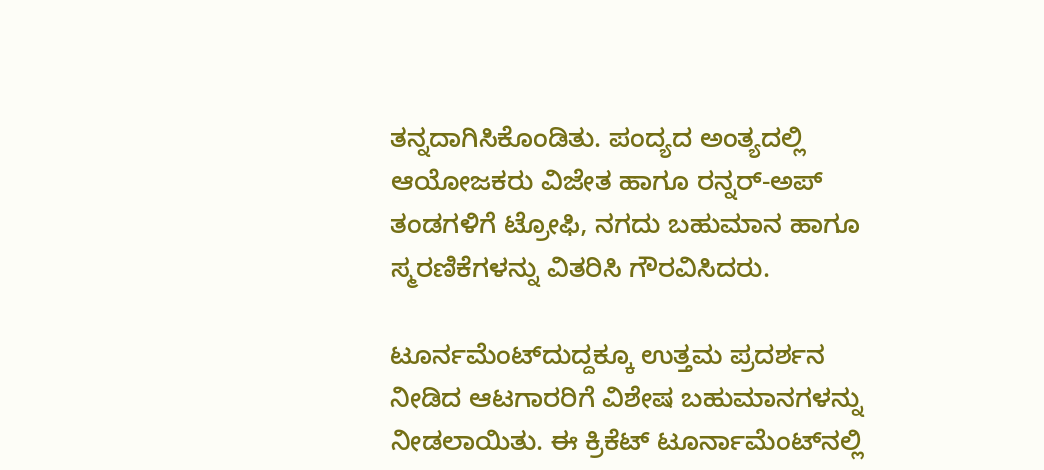ತನ್ನದಾಗಿಸಿಕೊಂಡಿತು. ಪಂದ್ಯದ ಅಂತ್ಯದಲ್ಲಿ ಆಯೋಜಕರು ವಿಜೇತ ಹಾಗೂ ರನ್ನರ್-ಅಪ್ ತಂಡಗಳಿಗೆ ಟ್ರೋಫಿ, ನಗದು ಬಹುಮಾನ ಹಾಗೂ ಸ್ಮರಣಿಕೆಗಳನ್ನು ವಿತರಿಸಿ ಗೌರವಿಸಿದರು.

ಟೂರ್ನಮೆಂಟ್‍ದುದ್ದಕ್ಕೂ ಉತ್ತಮ ಪ್ರದರ್ಶನ ನೀಡಿದ ಆಟಗಾರರಿಗೆ ವಿಶೇಷ ಬಹುಮಾನಗಳನ್ನು ನೀಡಲಾಯಿತು. ಈ ಕ್ರಿಕೆಟ್ ಟೂರ್ನಾಮೆಂಟ್‍ನಲ್ಲಿ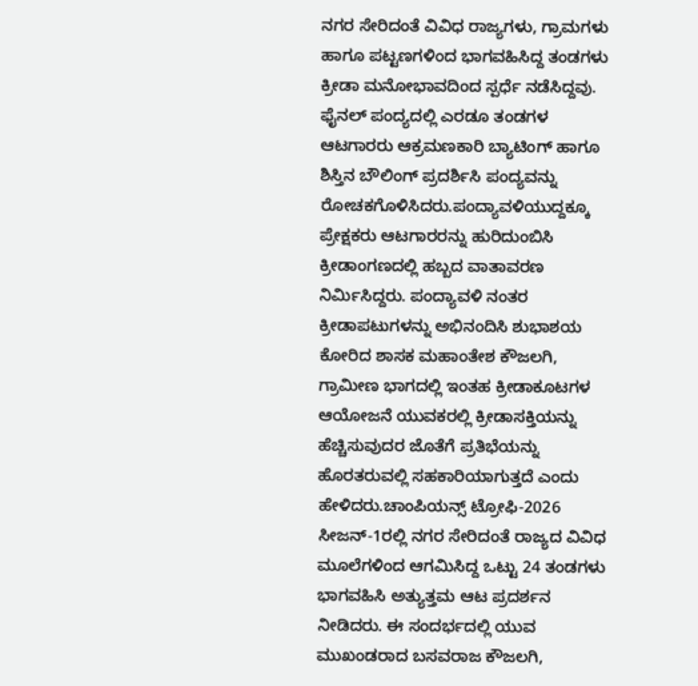ನಗರ ಸೇರಿದಂತೆ ವಿವಿಧ ರಾಜ್ಯಗಳು, ಗ್ರಾಮಗಳು ಹಾಗೂ ಪಟ್ಟಣಗಳಿಂದ ಭಾಗವಹಿಸಿದ್ದ ತಂಡಗಳು ಕ್ರೀಡಾ ಮನೋಭಾವದಿಂದ ಸ್ಪರ್ಧೆ ನಡೆಸಿದ್ದವು. ಫೈನಲ್ ಪಂದ್ಯದಲ್ಲಿ ಎರಡೂ ತಂಡಗಳ ಆಟಗಾರರು ಆಕ್ರಮಣಕಾರಿ ಬ್ಯಾಟಿಂಗ್ ಹಾಗೂ ಶಿಸ್ತಿನ ಬೌಲಿಂಗ್ ಪ್ರದರ್ಶಿಸಿ ಪಂದ್ಯವನ್ನು ರೋಚಕಗೊಳಿಸಿದರು.ಪಂದ್ಯಾವಳಿಯುದ್ದಕ್ಕೂ ಪ್ರೇಕ್ಷಕರು ಆಟಗಾರರನ್ನು ಹುರಿದುಂಬಿಸಿ ಕ್ರೀಡಾಂಗಣದಲ್ಲಿ ಹಬ್ಬದ ವಾತಾವರಣ ನಿರ್ಮಿಸಿದ್ದರು. ಪಂದ್ಯಾವಳಿ ನಂತರ ಕ್ರೀಡಾಪಟುಗಳನ್ನು ಅಭಿನಂದಿಸಿ ಶುಭಾಶಯ ಕೋರಿದ ಶಾಸಕ ಮಹಾಂತೇಶ ಕೌಜಲಗಿ, ಗ್ರಾಮೀಣ ಭಾಗದಲ್ಲಿ ಇಂತಹ ಕ್ರೀಡಾಕೂಟಗಳ ಆಯೋಜನೆ ಯುವಕರಲ್ಲಿ ಕ್ರೀಡಾಸಕ್ತಿಯನ್ನು ಹೆಚ್ಚಿಸುವುದರ ಜೊತೆಗೆ ಪ್ರತಿಭೆಯನ್ನು ಹೊರತರುವಲ್ಲಿ ಸಹಕಾರಿಯಾಗುತ್ತದೆ ಎಂದು ಹೇಳಿದರು.ಚಾಂಪಿಯನ್ಸ್ ಟ್ರೋಫಿ-2026 ಸೀಜನ್-1ರಲ್ಲಿ ನಗರ ಸೇರಿದಂತೆ ರಾಜ್ಯದ ವಿವಿಧ ಮೂಲೆಗಳಿಂದ ಆಗಮಿಸಿದ್ದ ಒಟ್ಟು 24 ತಂಡಗಳು ಭಾಗವಹಿಸಿ ಅತ್ಯುತ್ತಮ ಆಟ ಪ್ರದರ್ಶನ ನೀಡಿದರು. ಈ ಸಂದರ್ಭದಲ್ಲಿ ಯುವ ಮುಖಂಡರಾದ ಬಸವರಾಜ ಕೌಜಲಗಿ,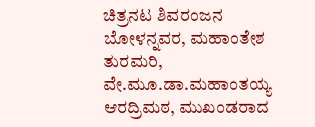ಚಿತ್ರನಟ ಶಿವರಂಜನ ಬೋಳನ್ನವರ, ಮಹಾಂತೇಶ ತುರಮರಿ, ವೇ.ಮೂ.ಡಾ.ಮಹಾಂತಯ್ಯ ಆರದ್ರಿಮಠ, ಮುಖಂಡರಾದ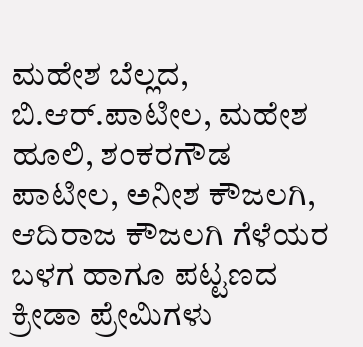ಮಹೇಶ ಬೆಲ್ಲದ, ಬಿ.ಆರ್.ಪಾಟೀಲ, ಮಹೇಶ ಹೂಲಿ, ಶಂಕರಗೌಡ ಪಾಟೀಲ, ಅನೀಶ ಕೌಜಲಗಿ, ಆದಿರಾಜ ಕೌಜಲಗಿ ಗೆಳೆಯರ ಬಳಗ ಹಾಗೂ ಪಟ್ಟಣದ ಕ್ರೀಡಾ ಪ್ರೇಮಿಗಳು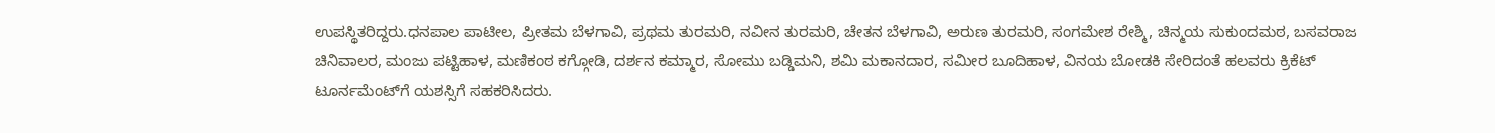ಉಪಸ್ಥಿತರಿದ್ದರು.ಧನಪಾಲ ಪಾಟೀಲ, ಪ್ರೀತಮ ಬೆಳಗಾವಿ, ಪ್ರಥಮ ತುರಮರಿ, ನವೀನ ತುರಮರಿ, ಚೇತನ ಬೆಳಗಾವಿ, ಅರುಣ ತುರಮರಿ, ಸಂಗಮೇಶ ರೇಶ್ಮಿ, ಚಿನ್ಮಯ ಸುಕುಂದಮಠ, ಬಸವರಾಜ ಚಿನಿವಾಲರ, ಮಂಜು ಪಟ್ಟಿಹಾಳ, ಮಣಿಕಂಠ ಕಗ್ಗೋಡಿ, ದರ್ಶನ ಕಮ್ಮಾರ, ಸೋಮು ಬಡ್ಡಿಮನಿ, ಶಮಿ ಮಕಾನದಾರ, ಸಮೀರ ಬೂದಿಹಾಳ, ವಿನಯ ಬೋಡಕಿ ಸೇರಿದಂತೆ ಹಲವರು ಕ್ರಿಕೆಟ್ ಟೂರ್ನಮೆಂಟ್‌ಗೆ ಯಶಸ್ಸಿಗೆ ಸಹಕರಿಸಿದರು.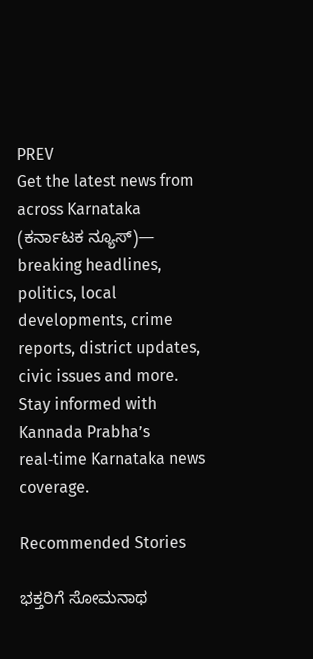PREV
Get the latest news from across Karnataka (ಕರ್ನಾಟಕ ನ್ಯೂಸ್)— breaking headlines, politics, local developments, crime reports, district updates, civic issues and more. Stay informed with Kannada Prabha’s real‑time Karnataka news coverage.

Recommended Stories

ಭಕ್ತರಿಗೆ ಸೋಮನಾಥ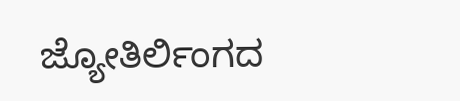ಜ್ಯೋತಿರ್ಲಿಂಗದ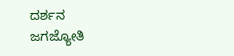ದರ್ಶನ
ಜಗಜ್ಯೋತಿ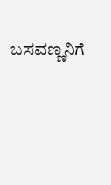ಬಸವಣ್ಣನಿಗೆ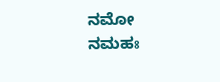ನಮೋ ನಮಹಃ